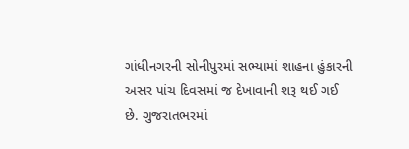ગાંધીનગરની સોનીપુરમાં સભ્યામાં શાહના હુંકારની અસર પાંચ દિવસમાં જ દેખાવાની શરૂ થઈ ગઈ છે. ગુજરાતભરમાં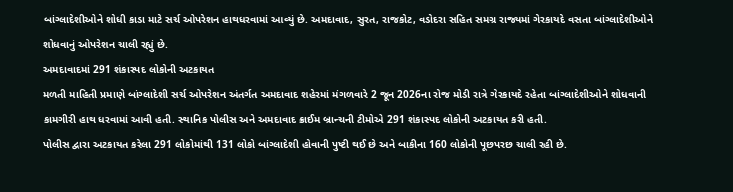બાંગ્લાદેશીઓને શોધી કાડા માટે સર્ચ ઓપરેશન હાથધરવામાં આવ્યું છે. અમદાવાદ, સુરત, રાજકોટ, વડોદરા સહિત સમગ્ર રાજ્યમાં ગેરકાયદે વસતા બાંગ્લાદેશીઓને શોધવાનું ઓપરેશન ચાલી રહ્યું છે.
અમદાવાદમાં 291 શંકાસ્પદ લોકોની અટકાયત
મળતી માહિતી પ્રમાણે બાંગ્લાદેશી સર્ચ ઓપરેશન અંતર્ગત અમદાવાદ શહેરમાં મંગળવારે 2 જૂન 2026ના રોજ મોડી રાત્રે ગેરકાયદે રહેતા બાંગ્લાદેશીઓને શોધવાની કામગીરી હાથ ધરવામાં આવી હતી. સ્થાનિક પોલીસ અને અમદાવાદ ક્રાઈમ બ્રાન્ચની ટીમોએ 291 શંકાસ્પદ લોકોની અટકાયત કરી હતી.
પોલીસ દ્વારા અટકાયત કરેલા 291 લોકોમાંથી 131 લોકો બાંગ્લાદેશી હોવાની પુષ્ટી થઈ છે અને બાકીના 160 લોકોની પૂછપરછ ચાલી રહી છે.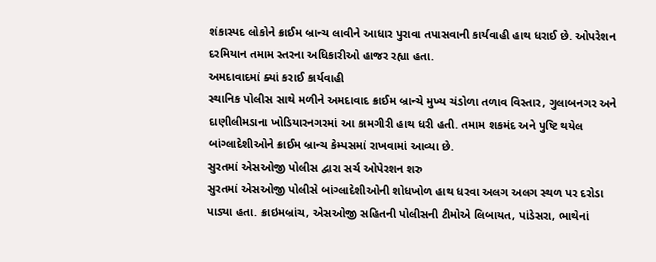શંકાસ્પદ લોકોને ક્રાઈમ બ્રાન્ચ લાવીને આધાર પુરાવા તપાસવાની કાર્યવાહી હાથ ધરાઈ છે. ઓપરેશન દરમિયાન તમામ સ્તરના અધિકારીઓ હાજર રહ્યા હતા.
અમદાવાદમાં ક્યાં કરાઈ કાર્યવાહી
સ્થાનિક પોલીસ સાથે મળીને અમદાવાદ ક્રાઈમ બ્રાન્ચે મુખ્ય ચંડોળા તળાવ વિસ્તાર, ગુલાબનગર અને દાણીલીમડાના ખોડિયારનગરમાં આ કામગીરી હાથ ધરી હતી. તમામ શકમંદ અને પુષ્ટિ થયેલ બાંગ્લાદેશીઓને ક્રાઈમ બ્રાન્ચ કેમ્પસમાં રાખવામાં આવ્યા છે.
સુરતમાં એસઓજી પોલીસ દ્વારા સર્ચ ઓપેરશન શરુ
સુરતમાં એસઓજી પોલીસે બાંગ્લાદેશીઓની શોધખોળ હાથ ધરવા અલગ અલગ સ્થળ પર દરોડા પાડ્યા હતા. ક્રાઇમબ્રાંચ, એસઓજી સહિતની પોલીસની ટીમોએ લિબાયત, પાંડેસરા, ભાથેનાં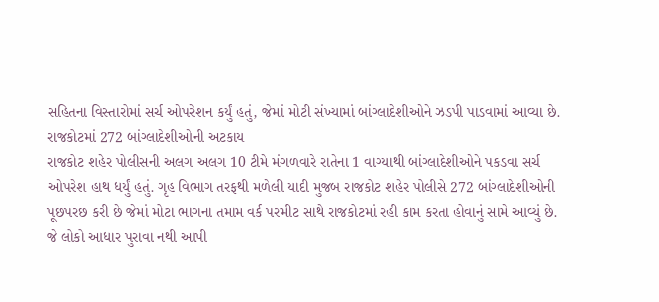સહિતના વિસ્તારોમાં સર્ચ ઓપરેશન કર્યું હતું, જેમાં મોટી સંખ્યામાં બાંગ્લાદેશીઓને ઝડપી પાડવામાં આવ્યા છે.
રાજકોટમાં 272 બાંગ્લાદેશીઓની અટકાય
રાજકોટ શહેર પોલીસની અલગ અલગ 10 ટીમે મંગળવારે રાતેના 1 વાગ્યાથી બાંગ્લાદેશીઓને પકડવા સર્ચ ઓપરેશ હાથ ધર્યું હતું. ગૃહ વિભાગ તરફથી મળેલી યાદી મુજબ રાજકોટ શહેર પોલીસે 272 બાંગ્લાદેશીઓની પૂછપરછ કરી છે જેમાં મોટા ભાગના તમામ વર્ક પરમીટ સાથે રાજકોટમાં રહી કામ કરતા હોવાનું સામે આવ્યું છે.
જે લોકો આધાર પુરાવા નથી આપી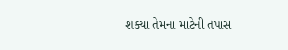શક્યા તેમના માટેની તપાસ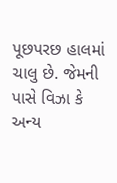પૂછપરછ હાલમાં ચાલુ છે. જેમની પાસે વિઝા કે અન્ય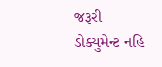જરૂરી ડોક્યુમેન્ટ નહિ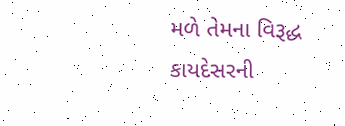મળે તેમના વિરૂદ્ધ કાયદેસરની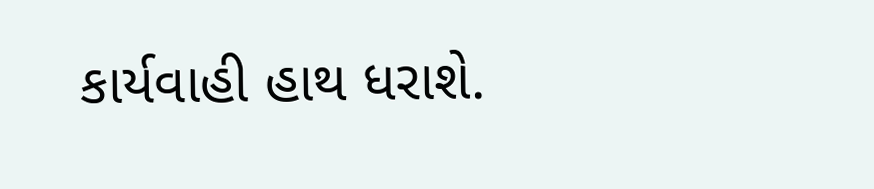કાર્યવાહી હાથ ધરાશે.